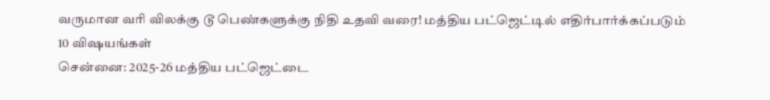வருமான வரி விலக்கு டூ பெண்களுக்கு நிதி உதவி வரை! மத்திய பட்ஜெட்டில் எதிர்பார்க்கப்படும் 10 விஷயங்கள்
சென்னை: 2025-26 மத்திய பட்ஜெட்டை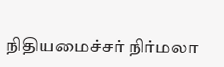நிதியமைச்சர் நிர்மலா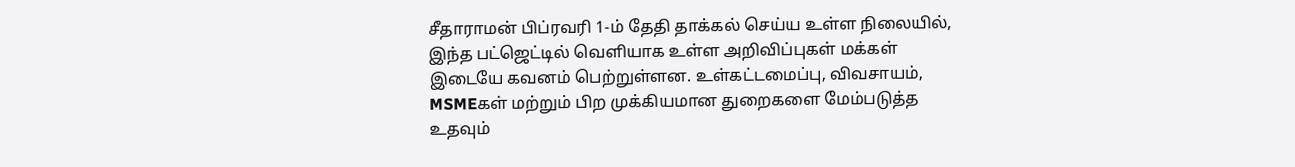சீதாராமன் பிப்ரவரி 1-ம் தேதி தாக்கல் செய்ய உள்ள நிலையில், இந்த பட்ஜெட்டில் வெளியாக உள்ள அறிவிப்புகள் மக்கள் இடையே கவனம் பெற்றுள்ளன. உள்கட்டமைப்பு, விவசாயம், MSMEகள் மற்றும் பிற முக்கியமான துறைகளை மேம்படுத்த உதவும்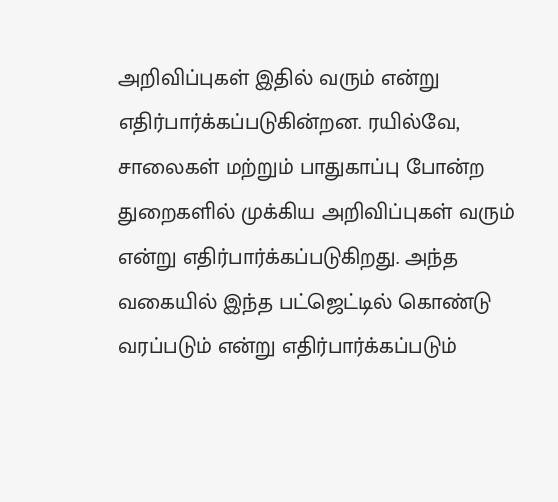அறிவிப்புகள் இதில் வரும் என்று எதிர்பார்க்கப்படுகின்றன. ரயில்வே, சாலைகள் மற்றும் பாதுகாப்பு போன்ற துறைகளில் முக்கிய அறிவிப்புகள் வரும் என்று எதிர்பார்க்கப்படுகிறது. அந்த வகையில் இந்த பட்ஜெட்டில் கொண்டு வரப்படும் என்று எதிர்பார்க்கப்படும்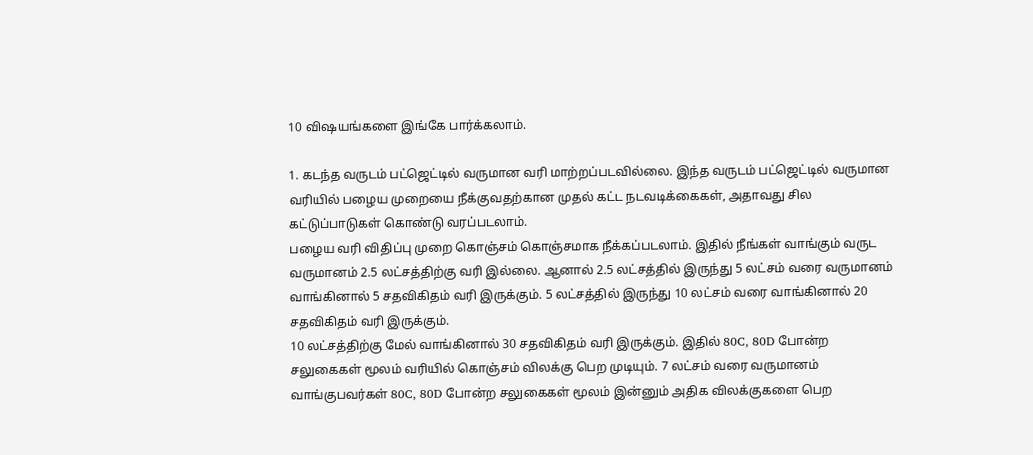10 விஷயங்களை இங்கே பார்க்கலாம்.

1. கடந்த வருடம் பட்ஜெட்டில் வருமான வரி மாற்றப்படவில்லை. இந்த வருடம் பட்ஜெட்டில் வருமான வரியில் பழைய முறையை நீக்குவதற்கான முதல் கட்ட நடவடிக்கைகள், அதாவது சில கட்டுப்பாடுகள் கொண்டு வரப்படலாம்.
பழைய வரி விதிப்பு முறை கொஞ்சம் கொஞ்சமாக நீக்கப்படலாம். இதில் நீங்கள் வாங்கும் வருட வருமானம் 2.5 லட்சத்திற்கு வரி இல்லை. ஆனால் 2.5 லட்சத்தில் இருந்து 5 லட்சம் வரை வருமானம் வாங்கினால் 5 சதவிகிதம் வரி இருக்கும். 5 லட்சத்தில் இருந்து 10 லட்சம் வரை வாங்கினால் 20 சதவிகிதம் வரி இருக்கும்.
10 லட்சத்திற்கு மேல் வாங்கினால் 30 சதவிகிதம் வரி இருக்கும். இதில் 80C, 80D போன்ற சலுகைகள் மூலம் வரியில் கொஞ்சம் விலக்கு பெற முடியும். 7 லட்சம் வரை வருமானம் வாங்குபவர்கள் 80C, 80D போன்ற சலுகைகள் மூலம் இன்னும் அதிக விலக்குகளை பெற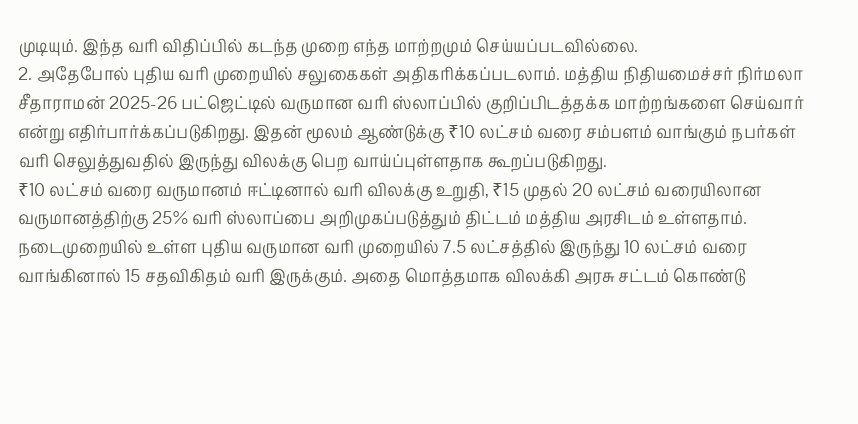முடியும். இந்த வரி விதிப்பில் கடந்த முறை எந்த மாற்றமும் செய்யப்படவில்லை.
2. அதேபோல் புதிய வரி முறையில் சலுகைகள் அதிகரிக்கப்படலாம். மத்திய நிதியமைச்சர் நிர்மலா சீதாராமன் 2025-26 பட்ஜெட்டில் வருமான வரி ஸ்லாப்பில் குறிப்பிடத்தக்க மாற்றங்களை செய்வார் என்று எதிர்பார்க்கப்படுகிறது. இதன் மூலம் ஆண்டுக்கு ₹10 லட்சம் வரை சம்பளம் வாங்கும் நபர்கள் வரி செலுத்துவதில் இருந்து விலக்கு பெற வாய்ப்புள்ளதாக கூறப்படுகிறது.
₹10 லட்சம் வரை வருமானம் ஈட்டினால் வரி விலக்கு உறுதி, ₹15 முதல் 20 லட்சம் வரையிலான வருமானத்திற்கு 25% வரி ஸ்லாப்பை அறிமுகப்படுத்தும் திட்டம் மத்திய அரசிடம் உள்ளதாம். நடைமுறையில் உள்ள புதிய வருமான வரி முறையில் 7.5 லட்சத்தில் இருந்து 10 லட்சம் வரை வாங்கினால் 15 சதவிகிதம் வரி இருக்கும். அதை மொத்தமாக விலக்கி அரசு சட்டம் கொண்டு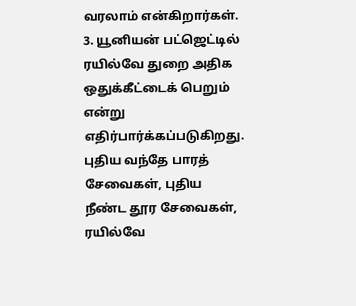வரலாம் என்கிறார்கள்.
3. யூனியன் பட்ஜெட்டில் ரயில்வே துறை அதிக ஒதுக்கீட்டைக் பெறும் என்று எதிர்பார்க்கப்படுகிறது. புதிய வந்தே பாரத் சேவைகள், புதிய நீண்ட தூர சேவைகள், ரயில்வே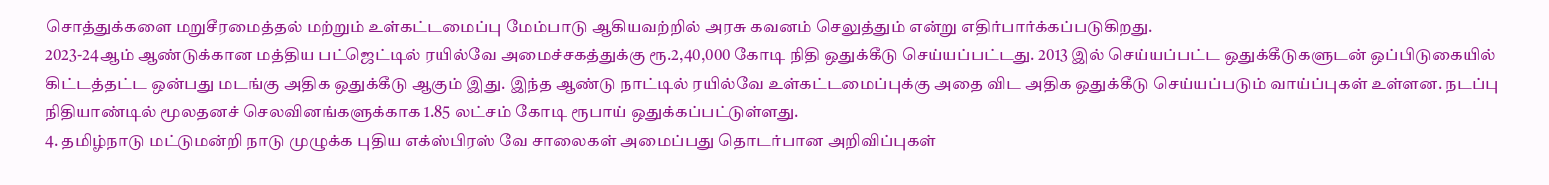சொத்துக்களை மறுசீரமைத்தல் மற்றும் உள்கட்டமைப்பு மேம்பாடு ஆகியவற்றில் அரசு கவனம் செலுத்தும் என்று எதிர்பார்க்கப்படுகிறது.
2023-24ஆம் ஆண்டுக்கான மத்திய பட்ஜெட்டில் ரயில்வே அமைச்சகத்துக்கு ரூ.2,40,000 கோடி நிதி ஒதுக்கீடு செய்யப்பட்டது. 2013 இல் செய்யப்பட்ட ஒதுக்கீடுகளுடன் ஒப்பிடுகையில் கிட்டத்தட்ட ஒன்பது மடங்கு அதிக ஒதுக்கீடு ஆகும் இது. இந்த ஆண்டு நாட்டில் ரயில்வே உள்கட்டமைப்புக்கு அதை விட அதிக ஒதுக்கீடு செய்யப்படும் வாய்ப்புகள் உள்ளன. நடப்பு நிதியாண்டில் மூலதனச் செலவினங்களுக்காக 1.85 லட்சம் கோடி ரூபாய் ஒதுக்கப்பட்டுள்ளது.
4. தமிழ்நாடு மட்டுமன்றி நாடு முழுக்க புதிய எக்ஸ்பிரஸ் வே சாலைகள் அமைப்பது தொடர்பான அறிவிப்புகள்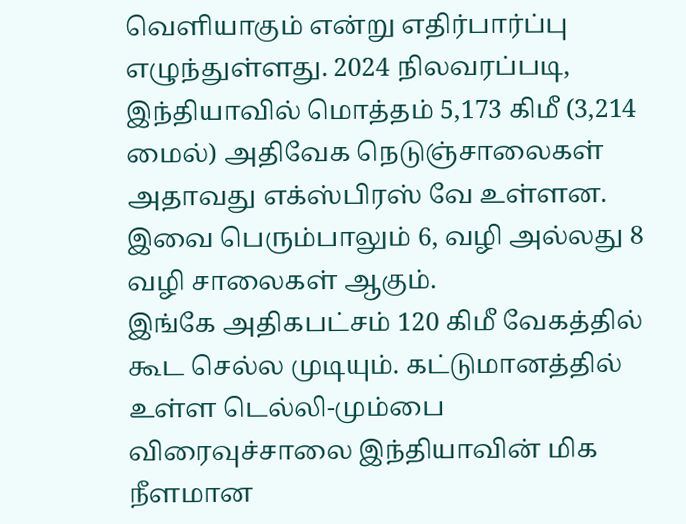வெளியாகும் என்று எதிர்பார்ப்பு எழுந்துள்ளது. 2024 நிலவரப்படி, இந்தியாவில் மொத்தம் 5,173 கிமீ (3,214 மைல்) அதிவேக நெடுஞ்சாலைகள் அதாவது எக்ஸ்பிரஸ் வே உள்ளன. இவை பெரும்பாலும் 6, வழி அல்லது 8 வழி சாலைகள் ஆகும்.
இங்கே அதிகபட்சம் 120 கிமீ வேகத்தில் கூட செல்ல முடியும். கட்டுமானத்தில் உள்ள டெல்லி-மும்பை விரைவுச்சாலை இந்தியாவின் மிக நீளமான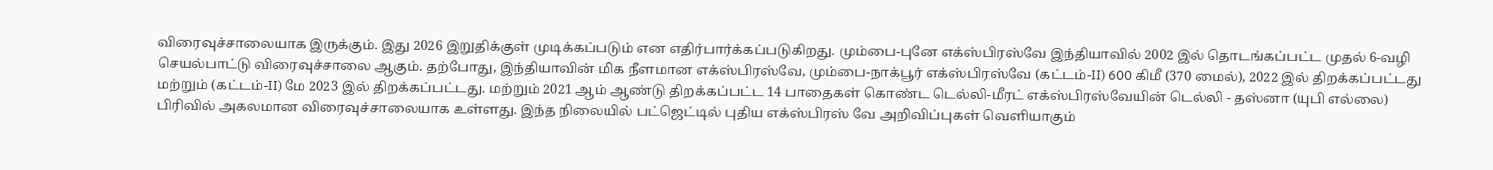விரைவுச்சாலையாக இருக்கும். இது 2026 இறுதிக்குள் முடிக்கப்படும் என எதிர்பார்க்கப்படுகிறது. மும்பை-புனே எக்ஸ்பிரஸ்வே இந்தியாவில் 2002 இல் தொடங்கப்பட்ட முதல் 6-வழி செயல்பாட்டு விரைவுச்சாலை ஆகும். தற்போது, இந்தியாவின் மிக நீளமான எக்ஸ்பிரஸ்வே, மும்பை-நாக்பூர் எக்ஸ்பிரஸ்வே (கட்டம்-II) 600 கிமீ (370 மைல்), 2022 இல் திறக்கப்பட்டது மற்றும் (கட்டம்-II) மே 2023 இல் திறக்கப்பட்டது. மற்றும் 2021 ஆம் ஆண்டு திறக்கப்பட்ட 14 பாதைகள் கொண்ட டெல்லி-மீரட் எக்ஸ்பிரஸ்வேயின் டெல்லி - தஸ்னா (யுபி எல்லை) பிரிவில் அகலமான விரைவுச்சாலையாக உள்ளது. இந்த நிலையில் பட்ஜெட்டில் புதிய எக்ஸ்பிரஸ் வே அறிவிப்புகள் வெளியாகும்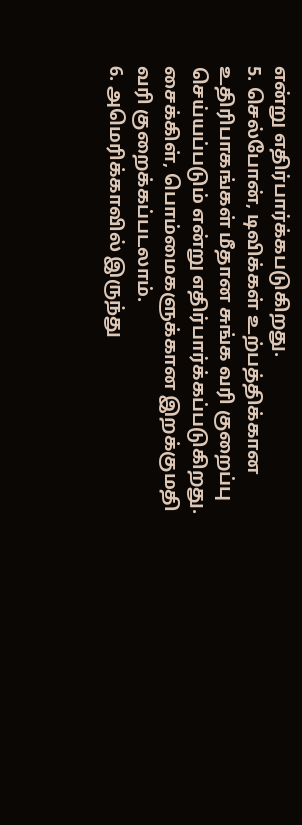என்று எதிர்பார்க்கபடுகிறது.
5. செல்போன், டிவிக்கள் உற்பத்திக்கான உதிரிபாகங்கள் மீதான சுங்க வரி குறைப்பு செய்யப்படும் என்று எதிர்பார்க்கப்படுகிறது. சைக்கிள், பொம்மைகளுக்கான இறக்குமதி வரி குறைக்கப்படலாம்.
6. அமெரிக்காவில் இருந்து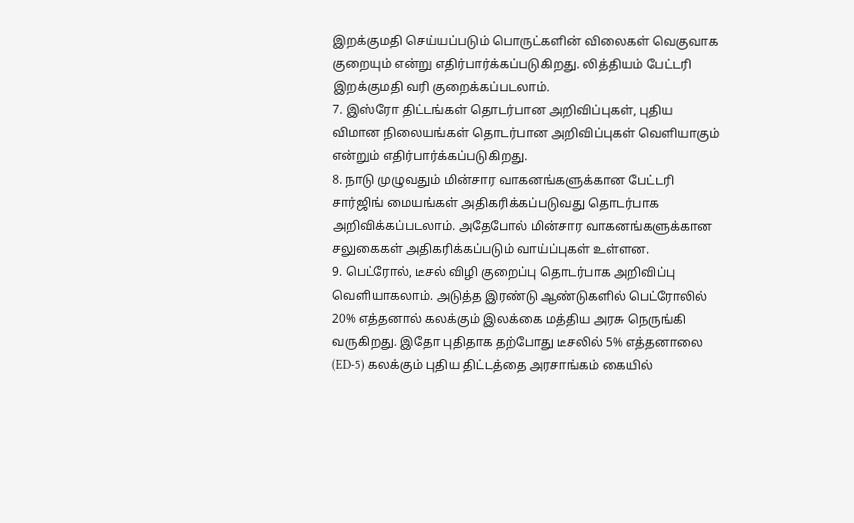இறக்குமதி செய்யப்படும் பொருட்களின் விலைகள் வெகுவாக குறையும் என்று எதிர்பார்க்கப்படுகிறது. லித்தியம் பேட்டரி இறக்குமதி வரி குறைக்கப்படலாம்.
7. இஸ்ரோ திட்டங்கள் தொடர்பான அறிவிப்புகள், புதிய விமான நிலையங்கள் தொடர்பான அறிவிப்புகள் வெளியாகும் என்றும் எதிர்பார்க்கப்படுகிறது.
8. நாடு முழுவதும் மின்சார வாகனங்களுக்கான பேட்டரி சார்ஜிங் மையங்கள் அதிகரிக்கப்படுவது தொடர்பாக அறிவிக்கப்படலாம். அதேபோல் மின்சார வாகனங்களுக்கான சலுகைகள் அதிகரிக்கப்படும் வாய்ப்புகள் உள்ளன.
9. பெட்ரோல், டீசல் விழி குறைப்பு தொடர்பாக அறிவிப்பு வெளியாகலாம். அடுத்த இரண்டு ஆண்டுகளில் பெட்ரோலில் 20% எத்தனால் கலக்கும் இலக்கை மத்திய அரசு நெருங்கி வருகிறது. இதோ புதிதாக தற்போது டீசலில் 5% எத்தனாலை (ED-5) கலக்கும் புதிய திட்டத்தை அரசாங்கம் கையில்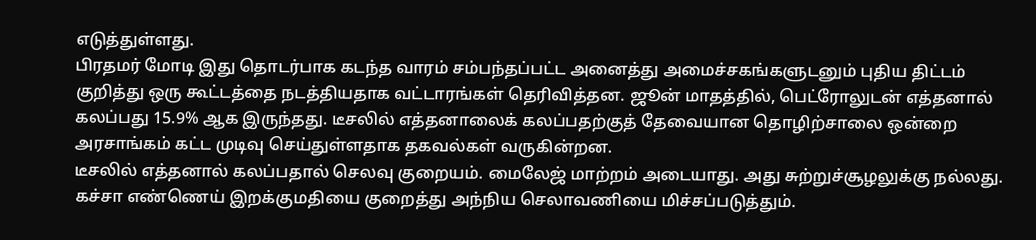எடுத்துள்ளது.
பிரதமர் மோடி இது தொடர்பாக கடந்த வாரம் சம்பந்தப்பட்ட அனைத்து அமைச்சகங்களுடனும் புதிய திட்டம் குறித்து ஒரு கூட்டத்தை நடத்தியதாக வட்டாரங்கள் தெரிவித்தன. ஜூன் மாதத்தில், பெட்ரோலுடன் எத்தனால் கலப்பது 15.9% ஆக இருந்தது. டீசலில் எத்தனாலைக் கலப்பதற்குத் தேவையான தொழிற்சாலை ஒன்றை அரசாங்கம் கட்ட முடிவு செய்துள்ளதாக தகவல்கள் வருகின்றன.
டீசலில் எத்தனால் கலப்பதால் செலவு குறையம். மைலேஜ் மாற்றம் அடையாது. அது சுற்றுச்சூழலுக்கு நல்லது. கச்சா எண்ணெய் இறக்குமதியை குறைத்து அந்நிய செலாவணியை மிச்சப்படுத்தும்.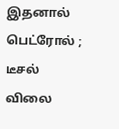இதனால் பெட்ரோல் ; டீசல் விலை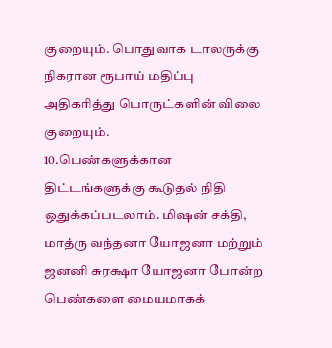குறையும். பொதுவாக டாலருக்கு நிகரான ரூபாய் மதிப்பு அதிகரித்து பொருட்களின் விலை குறையும்.
10.பெண்களுக்கான திட்டங்களுக்கு கூடுதல் நிதி ஒதுக்கப்படலாம். மிஷன் சக்தி, மாத்ரு வந்தனா யோஜனா மற்றும் ஜனனி சுரக்ஷா யோஜனா போன்ற பெண்களை மையமாகக்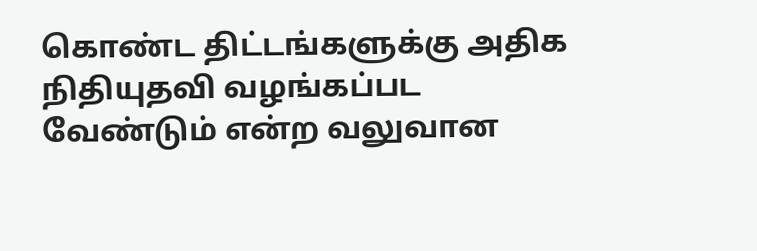கொண்ட திட்டங்களுக்கு அதிக நிதியுதவி வழங்கப்பட வேண்டும் என்ற வலுவான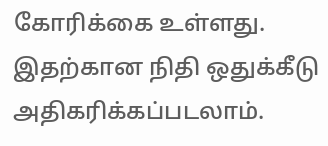கோரிக்கை உள்ளது. இதற்கான நிதி ஒதுக்கீடு அதிகரிக்கப்படலாம்.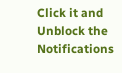Click it and Unblock the Notifications